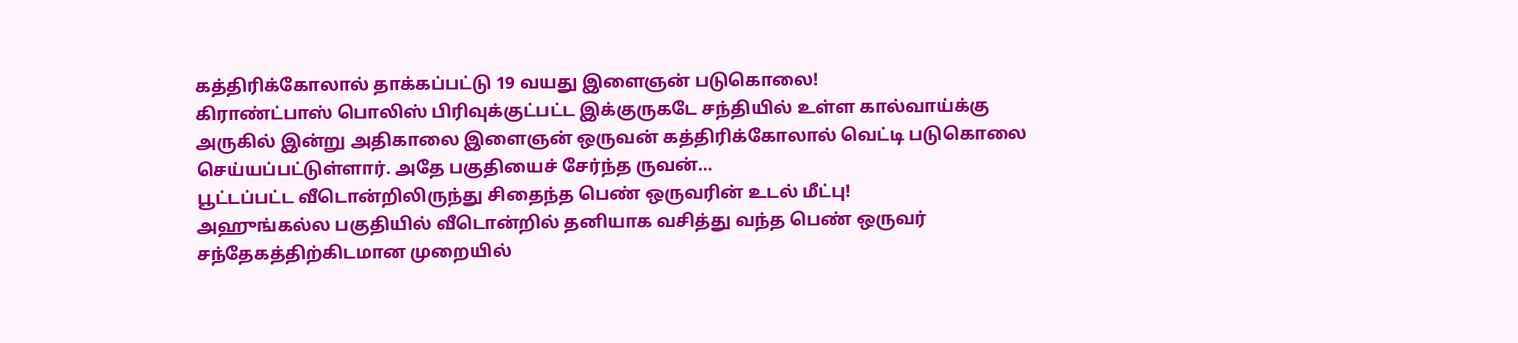கத்திரிக்கோலால் தாக்கப்பட்டு 19 வயது இளைஞன் படுகொலை!
கிராண்ட்பாஸ் பொலிஸ் பிரிவுக்குட்பட்ட இக்குருகடே சந்தியில் உள்ள கால்வாய்க்கு அருகில் இன்று அதிகாலை இளைஞன் ஒருவன் கத்திரிக்கோலால் வெட்டி படுகொலை செய்யப்பட்டுள்ளார். அதே பகுதியைச் சேர்ந்த ருவன்…
பூட்டப்பட்ட வீடொன்றிலிருந்து சிதைந்த பெண் ஒருவரின் உடல் மீட்பு!
அஹுங்கல்ல பகுதியில் வீடொன்றில் தனியாக வசித்து வந்த பெண் ஒருவர் சந்தேகத்திற்கிடமான முறையில்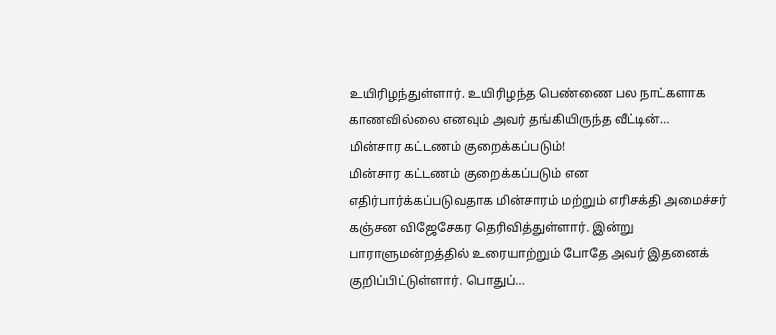உயிரிழந்துள்ளார். உயிரிழந்த பெண்ணை பல நாட்களாக காணவில்லை எனவும் அவர் தங்கியிருந்த வீட்டின்…
மின்சார கட்டணம் குறைக்கப்படும்!
மின்சார கட்டணம் குறைக்கப்படும் என எதிர்பார்க்கப்படுவதாக மின்சாரம் மற்றும் எரிசக்தி அமைச்சர் கஞ்சன விஜேசேகர தெரிவித்துள்ளார். இன்று பாராளுமன்றத்தில் உரையாற்றும் போதே அவர் இதனைக் குறிப்பிட்டுள்ளார். பொதுப்…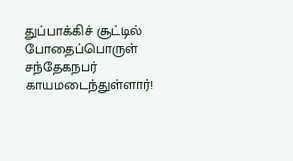துப்பாக்கிச் சூட்டில் போதைப்பொருள் சந்தேகநபர் காயமடைந்துள்ளார்!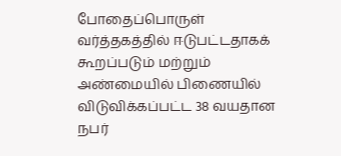போதைப்பொருள் வர்த்தகத்தில் ஈடுபட்டதாகக் கூறப்படும் மற்றும் அண்மையில் பிணையில் விடுவிக்கப்பட்ட 38 வயதான நபர்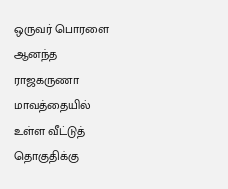ஒருவர் பொரளை ஆனந்த ராஜகருணா மாவத்தையில் உள்ள வீட்டுத் தொகுதிக்கு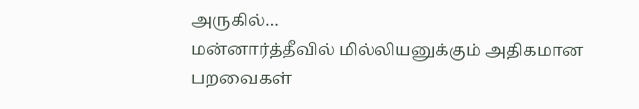அருகில்…
மன்னார்த்தீவில் மில்லியனுக்கும் அதிகமான பறவைகள்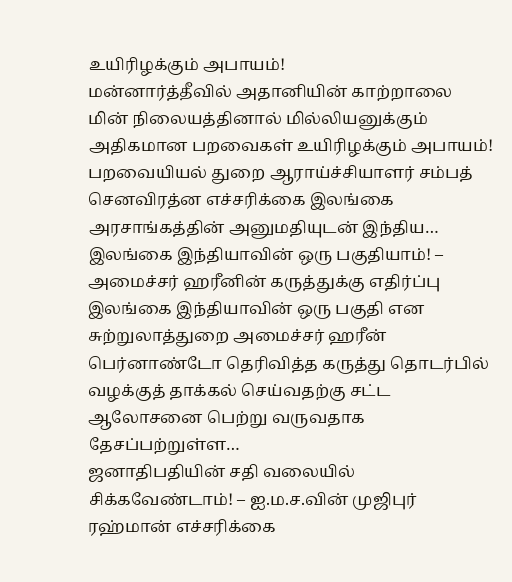உயிரிழக்கும் அபாயம்!
மன்னார்த்தீவில் அதானியின் காற்றாலை மின் நிலையத்தினால் மில்லியனுக்கும் அதிகமான பறவைகள் உயிரிழக்கும் அபாயம்! பறவையியல் துறை ஆராய்ச்சியாளர் சம்பத் செனவிரத்ன எச்சரிக்கை இலங்கை அரசாங்கத்தின் அனுமதியுடன் இந்திய…
இலங்கை இந்தியாவின் ஒரு பகுதியாம்! – அமைச்சர் ஹரீனின் கருத்துக்கு எதிர்ப்பு
இலங்கை இந்தியாவின் ஒரு பகுதி என சுற்றுலாத்துறை அமைச்சர் ஹரீன் பெர்னாண்டோ தெரிவித்த கருத்து தொடர்பில் வழக்குத் தாக்கல் செய்வதற்கு சட்ட ஆலோசனை பெற்று வருவதாக தேசப்பற்றுள்ள…
ஜனாதிபதியின் சதி வலையில் சிக்கவேண்டாம்! – ஐ.ம.ச.வின் முஜிபுர் ரஹ்மான் எச்சரிக்கை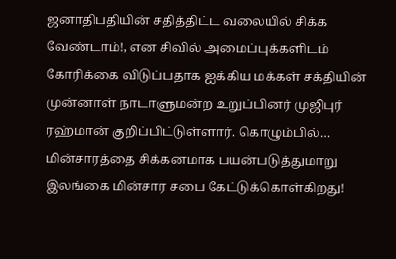ஜனாதிபதியின் சதித்திட்ட வலையில் சிக்க வேண்டாம்!, என சிவில் அமைப்புக்களிடம் கோரிக்கை விடுப்பதாக ஐக்கிய மக்கள் சக்தியின் முன்னாள் நாடாளுமன்ற உறுப்பினர் முஜிபுர் ரஹ்மான் குறிப்பிட்டுள்ளார். கொழும்பில்…
மின்சாரத்தை சிக்கனமாக பயன்படுத்துமாறு இலங்கை மின்சார சபை கேட்டுக்கொள்கிறது!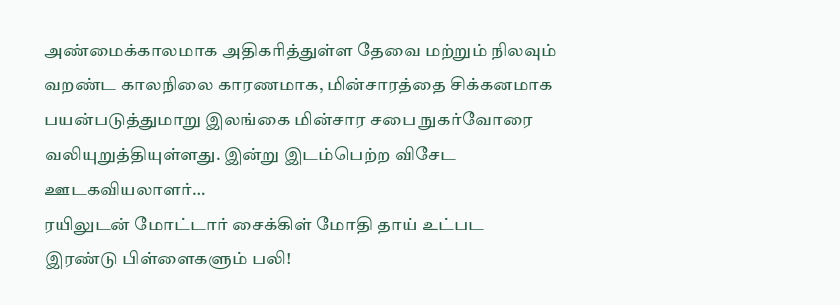அண்மைக்காலமாக அதிகரித்துள்ள தேவை மற்றும் நிலவும் வறண்ட காலநிலை காரணமாக, மின்சாரத்தை சிக்கனமாக பயன்படுத்துமாறு இலங்கை மின்சார சபை நுகர்வோரை வலியுறுத்தியுள்ளது. இன்று இடம்பெற்ற விசேட ஊடகவியலாளர்…
ரயிலுடன் மோட்டார் சைக்கிள் மோதி தாய் உட்பட இரண்டு பிள்ளைகளும் பலி!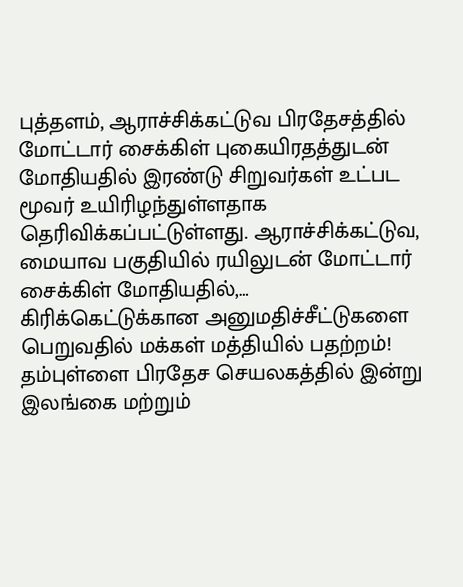புத்தளம், ஆராச்சிக்கட்டுவ பிரதேசத்தில் மோட்டார் சைக்கிள் புகையிரதத்துடன் மோதியதில் இரண்டு சிறுவர்கள் உட்பட மூவர் உயிரிழந்துள்ளதாக தெரிவிக்கப்பட்டுள்ளது. ஆராச்சிக்கட்டுவ, மையாவ பகுதியில் ரயிலுடன் மோட்டார் சைக்கிள் மோதியதில்,…
கிரிக்கெட்டுக்கான அனுமதிச்சீட்டுகளை பெறுவதில் மக்கள் மத்தியில் பதற்றம்!
தம்புள்ளை பிரதேச செயலகத்தில் இன்று இலங்கை மற்றும்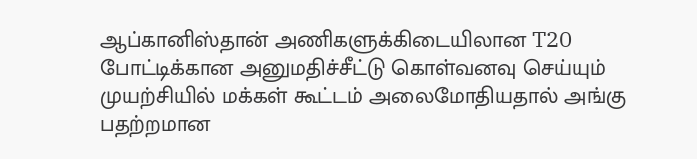ஆப்கானிஸ்தான் அணிகளுக்கிடையிலான T20 போட்டிக்கான அனுமதிச்சீட்டு கொள்வனவு செய்யும் முயற்சியில் மக்கள் கூட்டம் அலைமோதியதால் அங்கு பதற்றமான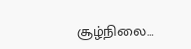சூழ்நிலை…